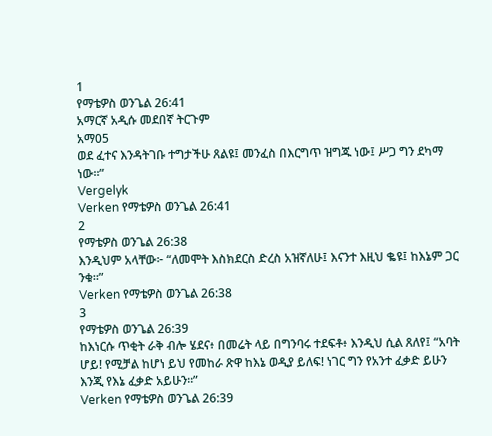1
የማቴዎስ ወንጌል 26:41
አማርኛ አዲሱ መደበኛ ትርጉም
አማ05
ወደ ፈተና እንዳትገቡ ተግታችሁ ጸልዩ፤ መንፈስ በእርግጥ ዝግጁ ነው፤ ሥጋ ግን ደካማ ነው።”
Vergelyk
Verken የማቴዎስ ወንጌል 26:41
2
የማቴዎስ ወንጌል 26:38
እንዲህም አላቸው፦ “ለመሞት እስክደርስ ድረስ አዝኛለሁ፤ እናንተ እዚህ ቈዩ፤ ከእኔም ጋር ንቁ።”
Verken የማቴዎስ ወንጌል 26:38
3
የማቴዎስ ወንጌል 26:39
ከእነርሱ ጥቂት ራቅ ብሎ ሄደና፥ በመሬት ላይ በግንባሩ ተደፍቶ፥ እንዲህ ሲል ጸለየ፤ “አባት ሆይ! የሚቻል ከሆነ ይህ የመከራ ጽዋ ከእኔ ወዲያ ይለፍ! ነገር ግን የአንተ ፈቃድ ይሁን እንጂ የእኔ ፈቃድ አይሁን።”
Verken የማቴዎስ ወንጌል 26:39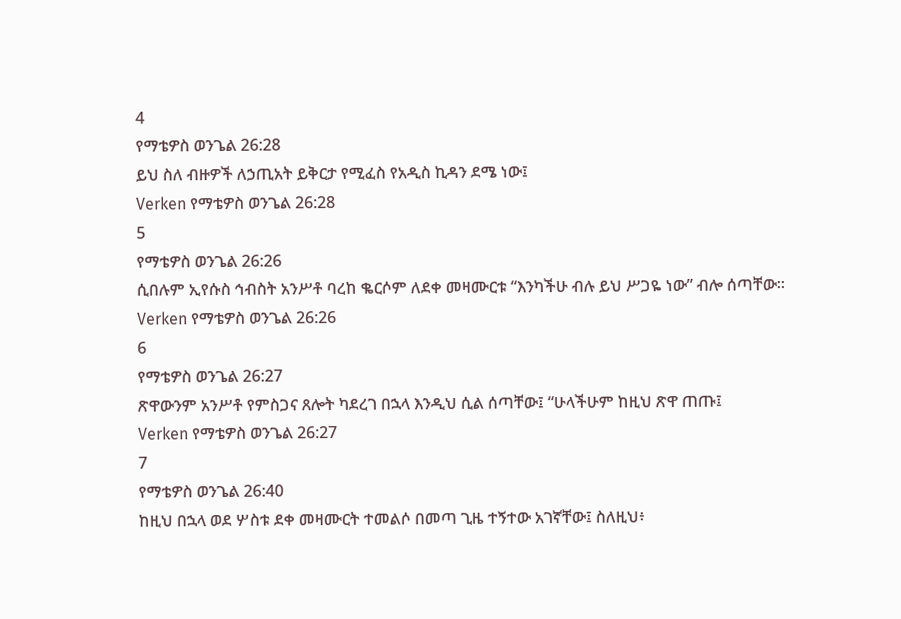4
የማቴዎስ ወንጌል 26:28
ይህ ስለ ብዙዎች ለኃጢአት ይቅርታ የሚፈስ የአዲስ ኪዳን ደሜ ነው፤
Verken የማቴዎስ ወንጌል 26:28
5
የማቴዎስ ወንጌል 26:26
ሲበሉም ኢየሱስ ኅብስት አንሥቶ ባረከ ቈርሶም ለደቀ መዛሙርቱ “እንካችሁ ብሉ ይህ ሥጋዬ ነው” ብሎ ሰጣቸው።
Verken የማቴዎስ ወንጌል 26:26
6
የማቴዎስ ወንጌል 26:27
ጽዋውንም አንሥቶ የምስጋና ጸሎት ካደረገ በኋላ እንዲህ ሲል ሰጣቸው፤ “ሁላችሁም ከዚህ ጽዋ ጠጡ፤
Verken የማቴዎስ ወንጌል 26:27
7
የማቴዎስ ወንጌል 26:40
ከዚህ በኋላ ወደ ሦስቱ ደቀ መዛሙርት ተመልሶ በመጣ ጊዜ ተኝተው አገኛቸው፤ ስለዚህ፥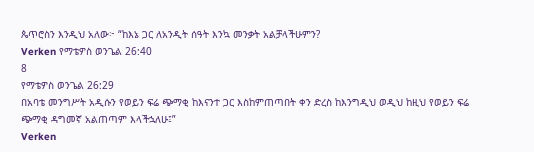ጴጥሮስን እንዲህ አለው፦ “ከእኔ ጋር ለአንዲት ሰዓት እንኳ መንቃት አልቻላችሁምን?
Verken የማቴዎስ ወንጌል 26:40
8
የማቴዎስ ወንጌል 26:29
በአባቴ መንግሥት አዲሱን የወይን ፍሬ ጭማቂ ከእናንተ ጋር እስከምጠጣበት ቀን ድረስ ከእንግዲህ ወዲህ ከዚህ የወይን ፍሬ ጭማቂ ዳግመኛ አልጠጣም እላችኋለሁ፤”
Verken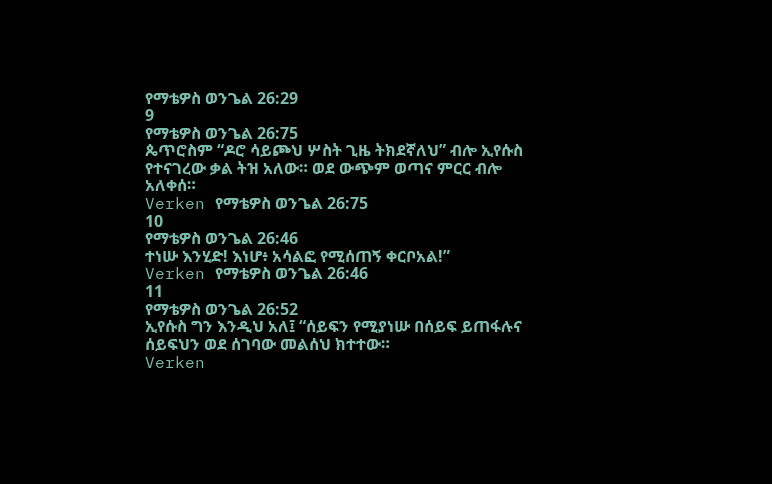የማቴዎስ ወንጌል 26:29
9
የማቴዎስ ወንጌል 26:75
ጴጥሮስም “ዶሮ ሳይጮህ ሦስት ጊዜ ትክደኛለህ” ብሎ ኢየሱስ የተናገረው ቃል ትዝ አለው። ወደ ውጭም ወጣና ምርር ብሎ አለቀሰ።
Verken የማቴዎስ ወንጌል 26:75
10
የማቴዎስ ወንጌል 26:46
ተነሡ እንሂድ! እነሆ፥ አሳልፎ የሚሰጠኝ ቀርቦአል!”
Verken የማቴዎስ ወንጌል 26:46
11
የማቴዎስ ወንጌል 26:52
ኢየሱስ ግን እንዲህ አለ፤ “ሰይፍን የሚያነሡ በሰይፍ ይጠፋሉና ሰይፍህን ወደ ሰገባው መልሰህ ክተተው።
Verken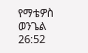የማቴዎስ ወንጌል 26:52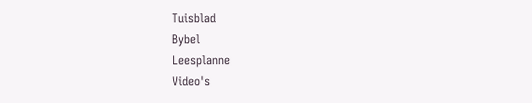Tuisblad
Bybel
Leesplanne
Video's